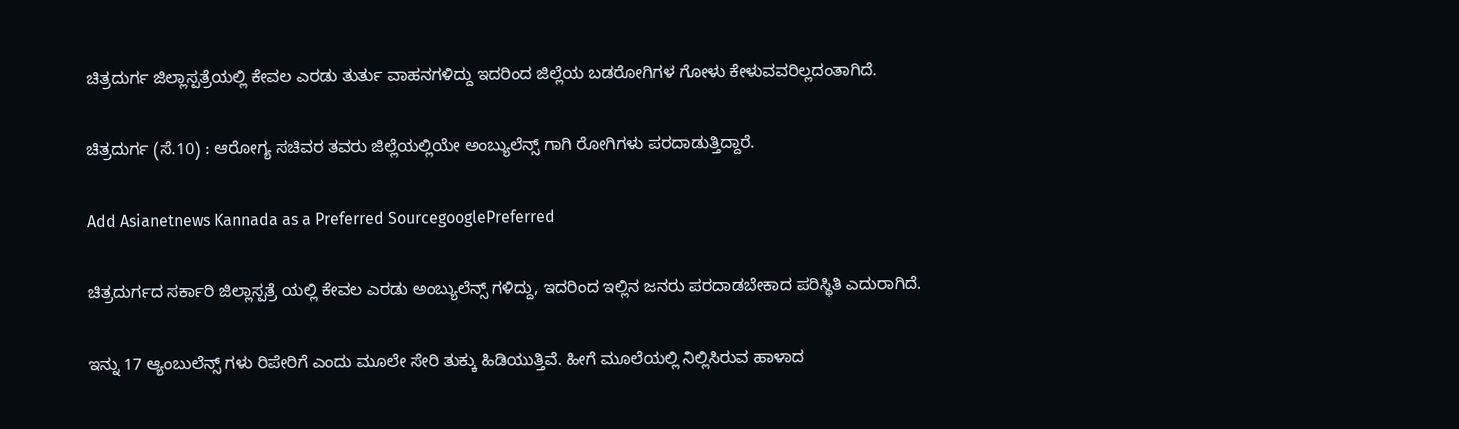ಚಿತ್ರದುರ್ಗ ಜಿಲ್ಲಾಸ್ಪತ್ರೆಯಲ್ಲಿ ಕೇವಲ ಎರಡು ತುರ್ತು ವಾಹನಗಳಿದ್ದು ಇದರಿಂದ ಜಿಲ್ಲೆಯ ಬಡರೋಗಿಗಳ ಗೋಳು ಕೇಳುವವರಿಲ್ಲದಂತಾಗಿದೆ.

ಚಿತ್ರದುರ್ಗ (ಸೆ.10) : ಆರೋಗ್ಯ ಸಚಿವ‌ರ ತವರು ಜಿಲ್ಲೆಯಲ್ಲಿಯೇ ಅಂಬ್ಯುಲೆನ್ಸ್ ಗಾಗಿ ರೋಗಿಗಳು ಪರದಾಡುತ್ತಿದ್ದಾರೆ.

Add Asianetnews Kannada as a Preferred SourcegooglePreferred

ಚಿತ್ರದುರ್ಗದ ಸರ್ಕಾರಿ ಜಿಲ್ಲಾಸ್ಪತ್ರೆ ಯಲ್ಲಿ ಕೇವಲ ಎರಡು ಅಂಬ್ಯುಲೆನ್ಸ್ ಗಳಿದ್ದು, ಇದರಿಂದ ಇಲ್ಲಿನ ಜನರು ಪರದಾಡಬೇಕಾದ ಪರಿಸ್ಥಿತಿ ಎದುರಾಗಿದೆ.

ಇನ್ನು 17 ಆ್ಯಂಬುಲೆನ್ಸ್ ಗಳು ರಿಪೇರಿಗೆ ಎಂದು ಮೂಲೇ ಸೇರಿ ತುಕ್ಕು ಹಿಡಿಯುತ್ತಿವೆ. ಹೀಗೆ ಮೂಲೆಯಲ್ಲಿ ನಿಲ್ಲಿಸಿರುವ ಹಾಳಾದ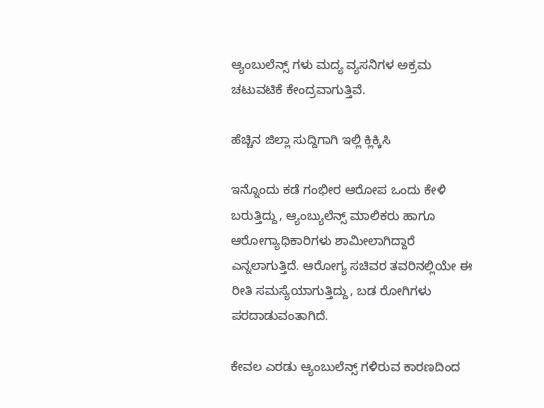ಆ್ಯಂಬುಲೆನ್ಸ್ ಗಳು ಮದ್ಯ ವ್ಯಸನಿಗಳ ಅಕ್ರಮ ಚಟುವಟಿಕೆ ಕೇಂದ್ರವಾಗುತ್ತಿವೆ.

ಹೆಚ್ಚಿನ ಜಿಲ್ಲಾ ಸುದ್ದಿಗಾಗಿ ಇಲ್ಲಿ ಕ್ಲಿಕ್ಕಿಸಿ

ಇನ್ನೊಂದು ಕಡೆ ಗಂಭೀರ ಆರೋಪ ಒಂದು ಕೇಳಿ ಬರುತ್ತಿದ್ದು, ಆ್ಯಂಬ್ಯುಲೆನ್ಸ್ ಮಾಲಿಕರು ಹಾಗೂ ಆರೋಗ್ಯಾಧಿಕಾರಿಗಳು ಶಾಮೀಲಾಗಿದ್ದಾರೆ ಎನ್ನಲಾಗುತ್ತಿದೆ. ಆರೋಗ್ಯ ಸಚಿವರ ತವರಿನಲ್ಲಿಯೇ ಈ ರೀತಿ ಸಮಸ್ಯೆಯಾಗುತ್ತಿದ್ದು, ಬಡ ರೋಗಿಗಳು ಪರದಾಡುವಂತಾಗಿದೆ.

ಕೇವಲ ಎರಡು ಆ್ಯಂಬುಲೆನ್ಸ್ ಗಳಿರುವ ಕಾರಣದಿಂದ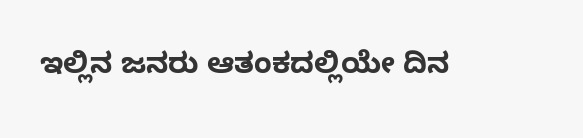ಇಲ್ಲಿನ ಜನರು ಆತಂಕದಲ್ಲಿಯೇ ದಿನ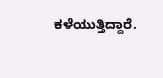ಕಳೆಯುತ್ತಿದ್ದಾರೆ.